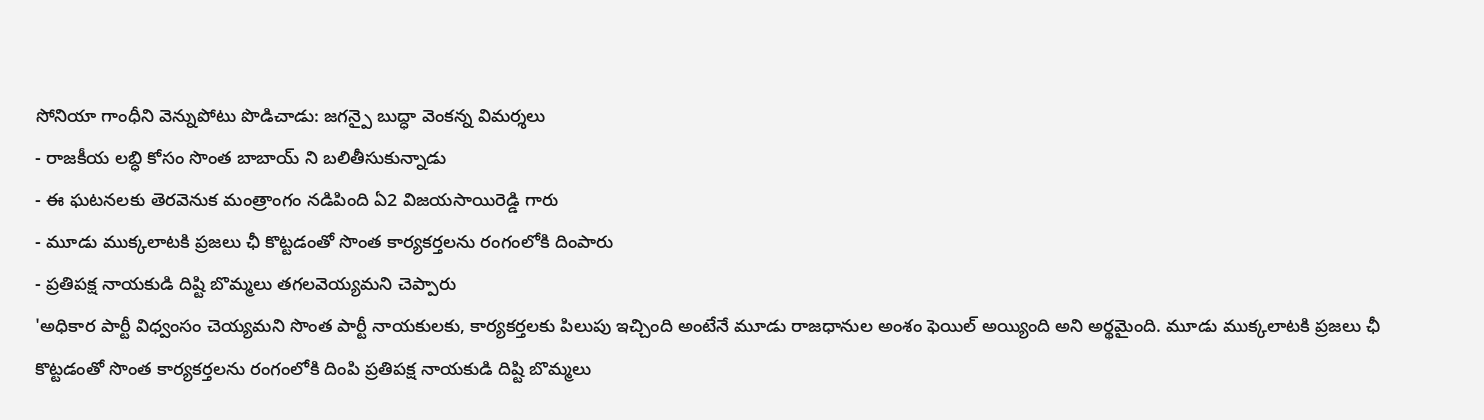సోనియా గాంధీని వెన్నుపోటు పొడిచాడు: జగన్పై బుద్ధా వెంకన్న విమర్శలు
- రాజకీయ లబ్ధి కోసం సొంత బాబాయ్ ని బలితీసుకున్నాడు
- ఈ ఘటనలకు తెరవెనుక మంత్రాంగం నడిపింది ఏ2 విజయసాయిరెడ్డి గారు
- మూడు ముక్కలాటకి ప్రజలు ఛీ కొట్టడంతో సొంత కార్యకర్తలను రంగంలోకి దింపారు
- ప్రతిపక్ష నాయకుడి దిష్టి బొమ్మలు తగలవెయ్యమని చెప్పారు
'అధికార పార్టీ విధ్వంసం చెయ్యమని సొంత పార్టీ నాయకులకు, కార్యకర్తలకు పిలుపు ఇచ్చింది అంటేనే మూడు రాజధానుల అంశం ఫెయిల్ అయ్యింది అని అర్థమైంది. మూడు ముక్కలాటకి ప్రజలు ఛీ కొట్టడంతో సొంత కార్యకర్తలను రంగంలోకి దింపి ప్రతిపక్ష నాయకుడి దిష్టి బొమ్మలు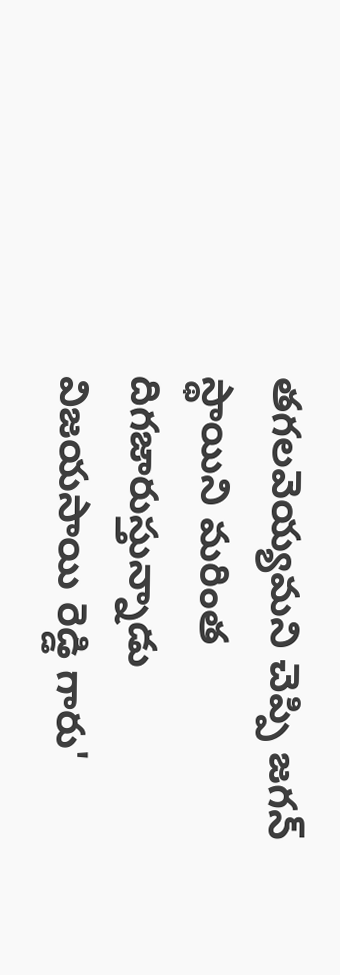తగలవెయ్యమని చెప్పి జగన్ స్థాయిని మరింత దిగజారుస్తున్నాడు విజయసాయి రెడ్డి గారు'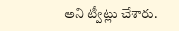అని ట్వీట్లు చేశారు.